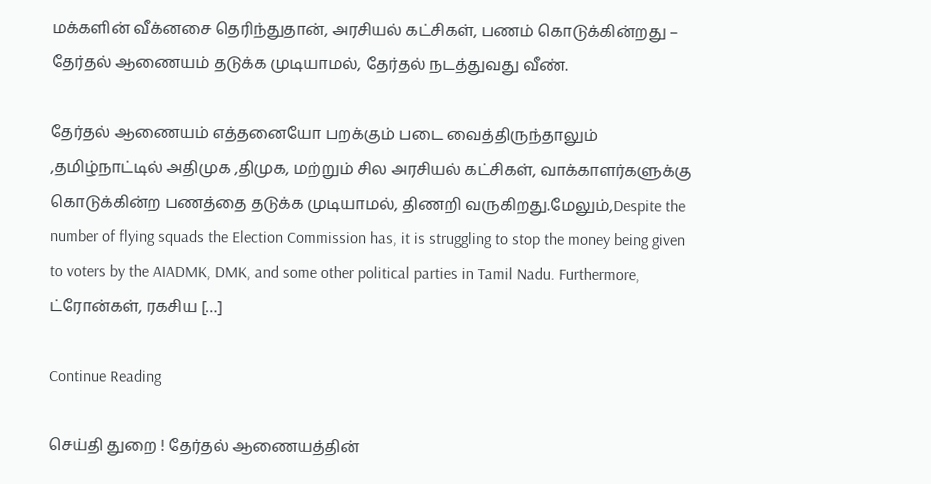மக்களின் வீக்னசை தெரிந்துதான், அரசியல் கட்சிகள், பணம் கொடுக்கின்றது – தேர்தல் ஆணையம் தடுக்க முடியாமல், தேர்தல் நடத்துவது வீண்.

தேர்தல் ஆணையம் எத்தனையோ பறக்கும் படை வைத்திருந்தாலும் ,தமிழ்நாட்டில் அதிமுக ,திமுக, மற்றும் சில அரசியல் கட்சிகள், வாக்காளர்களுக்கு கொடுக்கின்ற பணத்தை தடுக்க முடியாமல், திணறி வருகிறது.மேலும்,Despite the number of flying squads the Election Commission has, it is struggling to stop the money being given to voters by the AIADMK, DMK, and some other political parties in Tamil Nadu. Furthermore, ட்ரோன்கள், ரகசிய […]

Continue Reading

செய்தி துறை ! தேர்தல் ஆணையத்தின்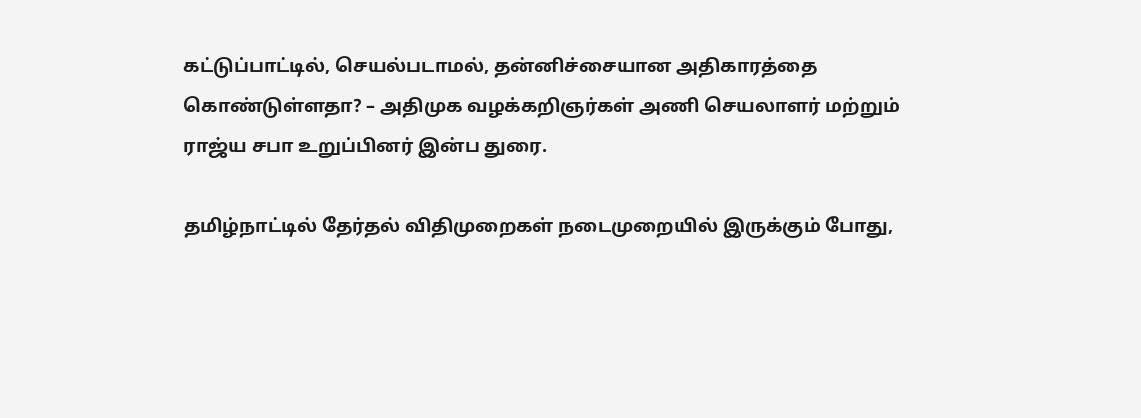கட்டுப்பாட்டில், செயல்படாமல், தன்னிச்சையான அதிகாரத்தை கொண்டுள்ளதா? – அதிமுக வழக்கறிஞர்கள் அணி செயலாளர் மற்றும் ராஜ்ய சபா உறுப்பினர் இன்ப துரை.

தமிழ்நாட்டில் தேர்தல் விதிமுறைகள் நடைமுறையில் இருக்கும் போது,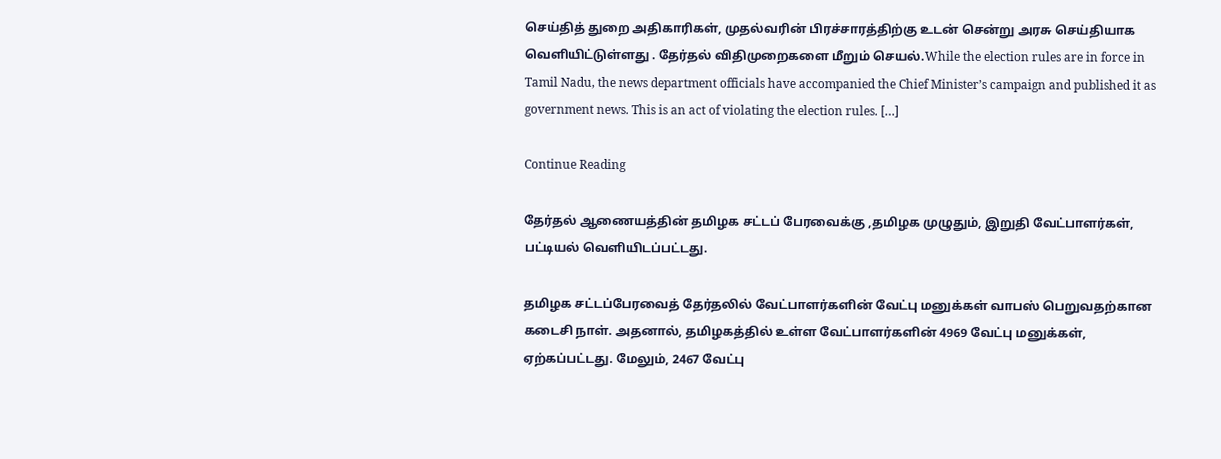செய்தித் துறை அதிகாரிகள், முதல்வரின் பிரச்சாரத்திற்கு உடன் சென்று அரசு செய்தியாக வெளியிட்டுள்ளது . தேர்தல் விதிமுறைகளை மீறும் செயல்.While the election rules are in force in Tamil Nadu, the news department officials have accompanied the Chief Minister’s campaign and published it as government news. This is an act of violating the election rules. […]

Continue Reading

தேர்தல் ஆணையத்தின் தமிழக சட்டப் பேரவைக்கு ,தமிழக முழுதும், இறுதி வேட்பாளர்கள், பட்டியல் வெளியிடப்பட்டது.

தமிழக சட்டப்பேரவைத் தேர்தலில் வேட்பாளர்களின் வேட்பு மனுக்கள் வாபஸ் பெறுவதற்கான கடைசி நாள். அதனால், தமிழகத்தில் உள்ள வேட்பாளர்களின் 4969 வேட்பு மனுக்கள், ஏற்கப்பட்டது. மேலும், 2467 வேட்பு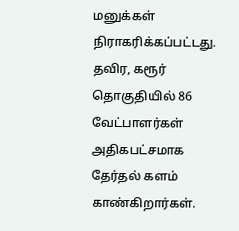மனுக்கள் நிராகரிக்கப்பட்டது. தவிர, கரூர் தொகுதியில் 86 வேட்பாளர்கள் அதிகபட்சமாக தேர்தல் களம் காண்கிறார்கள்.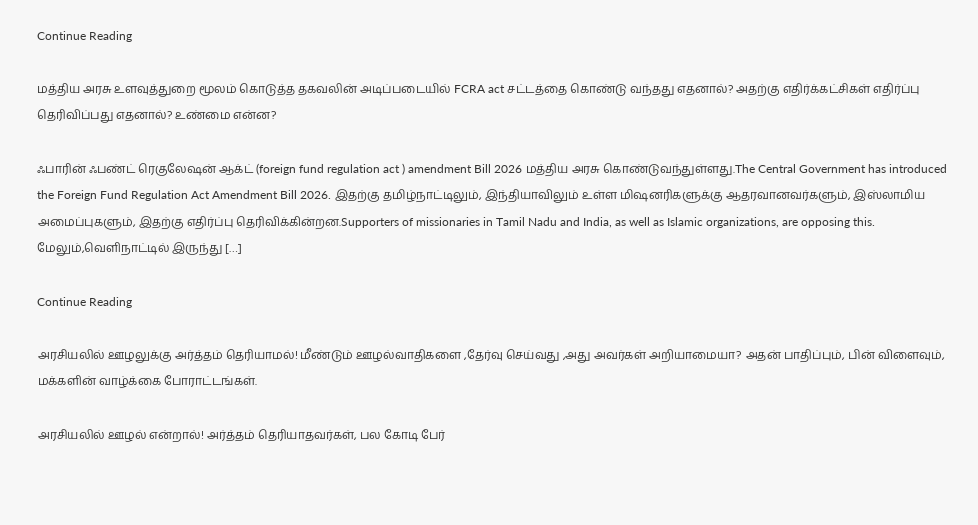Continue Reading

மத்திய அரசு உளவுத்துறை மூலம் கொடுத்த தகவலின் அடிப்படையில் FCRA act சட்டத்தை கொண்டு வந்தது எதனால்? அதற்கு எதிர்க்கட்சிகள் எதிர்ப்பு தெரிவிப்பது எதனால்? உண்மை என்ன?

ஃபாரின் ஃபண்ட் ரெகுலேஷன் ஆக்ட் (foreign fund regulation act ) amendment Bill 2026 மத்திய அரசு கொண்டுவந்துள்ளது.The Central Government has introduced the Foreign Fund Regulation Act Amendment Bill 2026. இதற்கு தமிழ்நாட்டிலும், இந்தியாவிலும் உள்ள மிஷனரிகளுக்கு ஆதரவானவர்களும், இஸ்லாமிய அமைப்புகளும், இதற்கு எதிர்ப்பு தெரிவிக்கின்றன.Supporters of missionaries in Tamil Nadu and India, as well as Islamic organizations, are opposing this. மேலும்,வெளிநாட்டில் இருந்து […]

Continue Reading

அரசியலில் ஊழலுக்கு அர்த்தம் தெரியாமல்! மீண்டும் ஊழல்வாதிகளை ,தேர்வு செய்வது ,அது அவர்கள் அறியாமையா? அதன் பாதிப்பும், பின் விளைவும், மக்களின் வாழ்க்கை போராட்டங்கள்.

அரசியலில் ஊழல் என்றால்! அர்த்தம் தெரியாதவர்கள், பல கோடி பேர்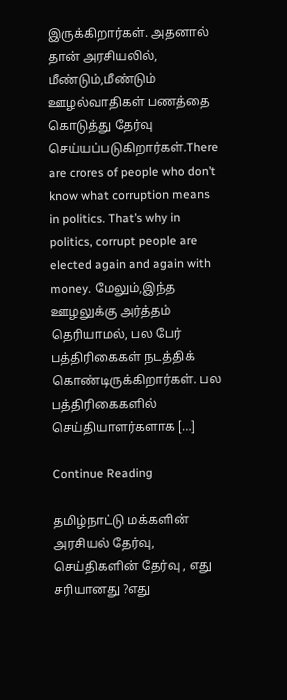இருக்கிறார்கள். அதனால் தான் அரசியலில், மீண்டும்,மீண்டும் ஊழல்வாதிகள் பணத்தை கொடுத்து தேர்வு செய்யப்படுகிறார்கள்.There are crores of people who don’t know what corruption means in politics. That’s why in politics, corrupt people are elected again and again with money. மேலும்,இந்த ஊழலுக்கு அர்த்தம் தெரியாமல், பல பேர் பத்திரிகைகள் நடத்திக் கொண்டிருக்கிறார்கள். பல பத்திரிகைகளில் செய்தியாளர்களாக […]

Continue Reading

தமிழ்நாட்டு மக்களின் அரசியல் தேர்வு, செய்திகளின் தேர்வு , எது சரியானது ?எது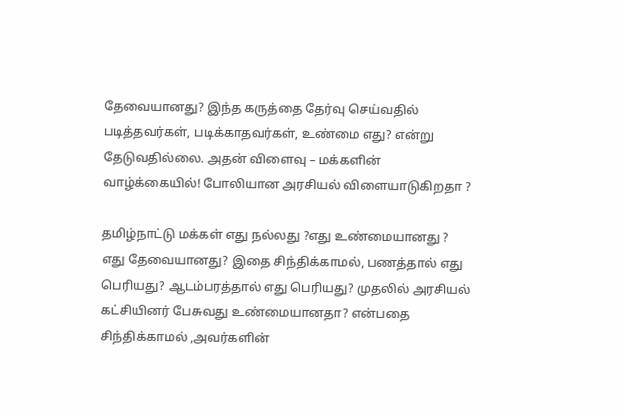தேவையானது? இந்த கருத்தை தேர்வு செய்வதில் படித்தவர்கள், படிக்காதவர்கள், உண்மை எது? என்று தேடுவதில்லை. அதன் விளைவு – மக்களின் வாழ்க்கையில்! போலியான அரசியல் விளையாடுகிறதா ?

தமிழ்நாட்டு மக்கள் எது நல்லது ?எது உண்மையானது ? எது தேவையானது? இதை சிந்திக்காமல், பணத்தால் எது பெரியது? ஆடம்பரத்தால் எது பெரியது? முதலில் அரசியல் கட்சியினர் பேசுவது உண்மையானதா? என்பதை சிந்திக்காமல் ,அவர்களின்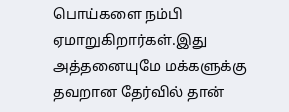பொய்களை நம்பி ஏமாறுகிறார்கள்.இது அத்தனையுமே மக்களுக்கு தவறான தேர்வில் தான்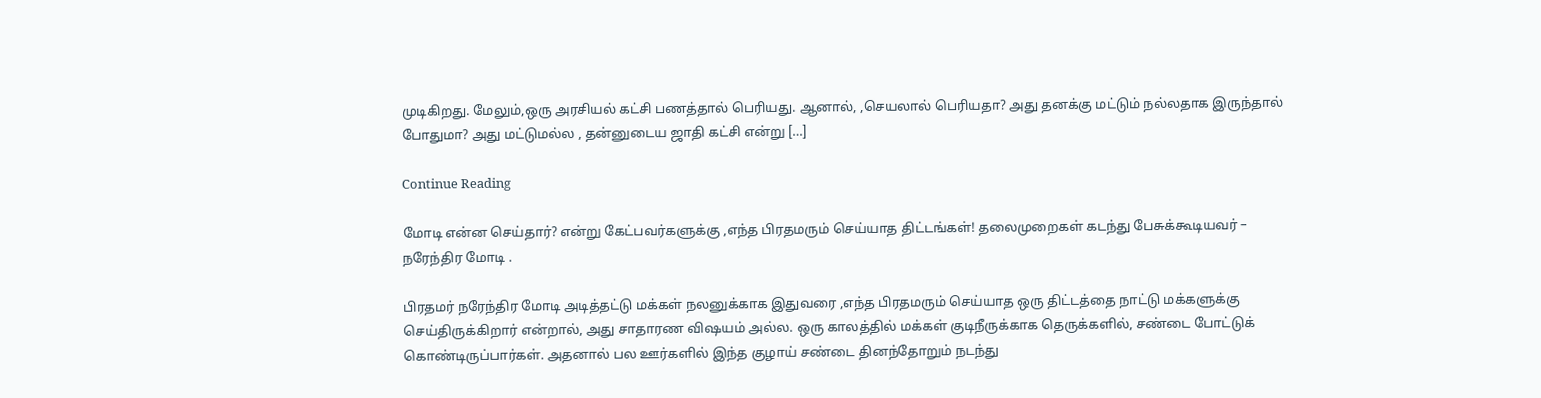முடிகிறது. மேலும்,ஒரு அரசியல் கட்சி பணத்தால் பெரியது. ஆனால், ,செயலால் பெரியதா? அது தனக்கு மட்டும் நல்லதாக இருந்தால் போதுமா? அது மட்டுமல்ல , தன்னுடைய ஜாதி கட்சி என்று […]

Continue Reading

மோடி என்ன செய்தார்? என்று கேட்பவர்களுக்கு ,எந்த பிரதமரும் செய்யாத திட்டங்கள்! தலைமுறைகள் கடந்து பேசுக்கூடியவர் – நரேந்திர மோடி .

பிரதமர் நரேந்திர மோடி அடித்தட்டு மக்கள் நலனுக்காக இதுவரை ,எந்த பிரதமரும் செய்யாத ஒரு திட்டத்தை நாட்டு மக்களுக்கு செய்திருக்கிறார் என்றால், அது சாதாரண விஷயம் அல்ல. ஒரு காலத்தில் மக்கள் குடிநீருக்காக தெருக்களில், சண்டை போட்டுக் கொண்டிருப்பார்கள். அதனால் பல ஊர்களில் இந்த குழாய் சண்டை தினந்தோறும் நடந்து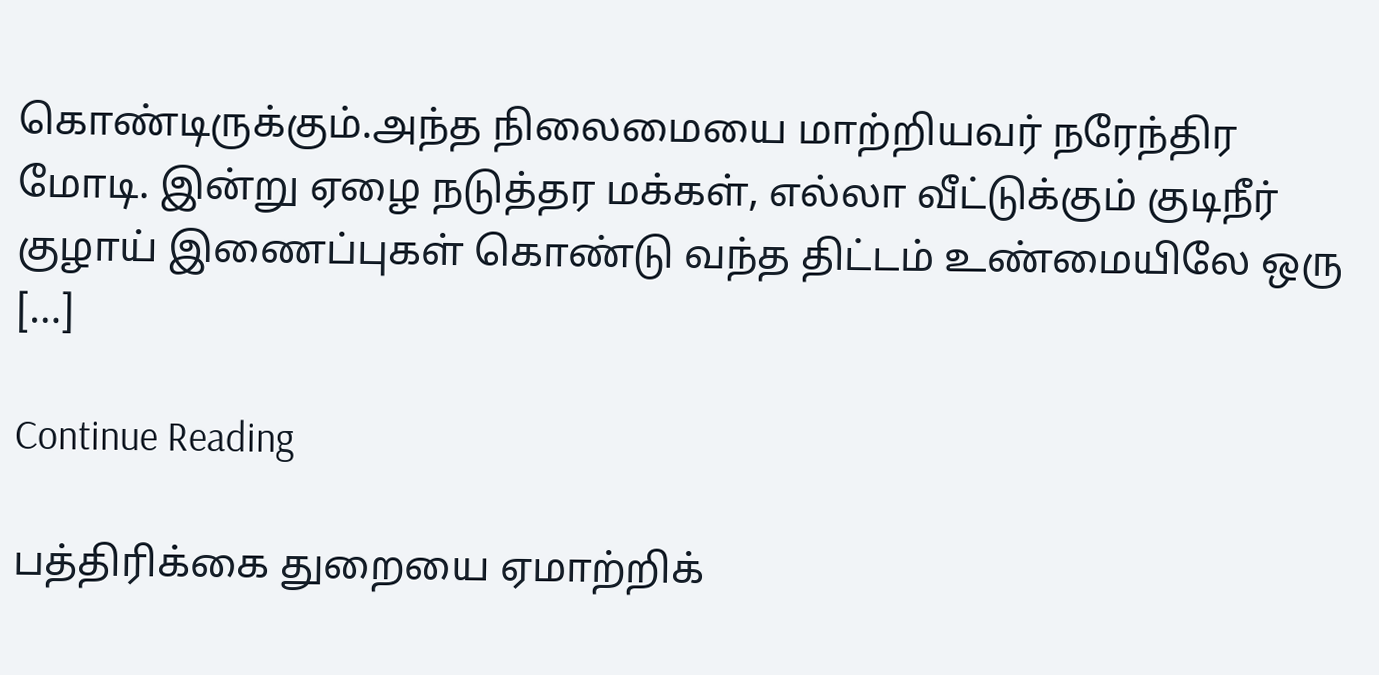கொண்டிருக்கும்.அந்த நிலைமையை மாற்றியவர் நரேந்திர மோடி. இன்று ஏழை நடுத்தர மக்கள், எல்லா வீட்டுக்கும் குடிநீர் குழாய் இணைப்புகள் கொண்டு வந்த திட்டம் உண்மையிலே ஒரு […]

Continue Reading

பத்திரிக்கை துறையை ஏமாற்றிக்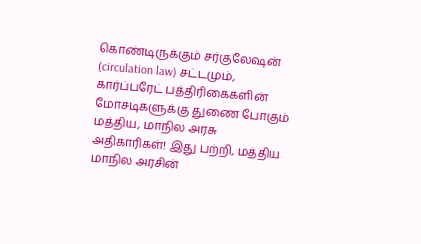கொண்டிருக்கும் சர்குலேஷன் (circulation law) சட்டமும், கார்ப்பரேட் பத்திரிகைகளின் மோசடிகளுக்கு துணை போகும் மத்திய, மாநில அரசு அதிகாரிகள்! இது பற்றி, மத்திய மாநில அரசின்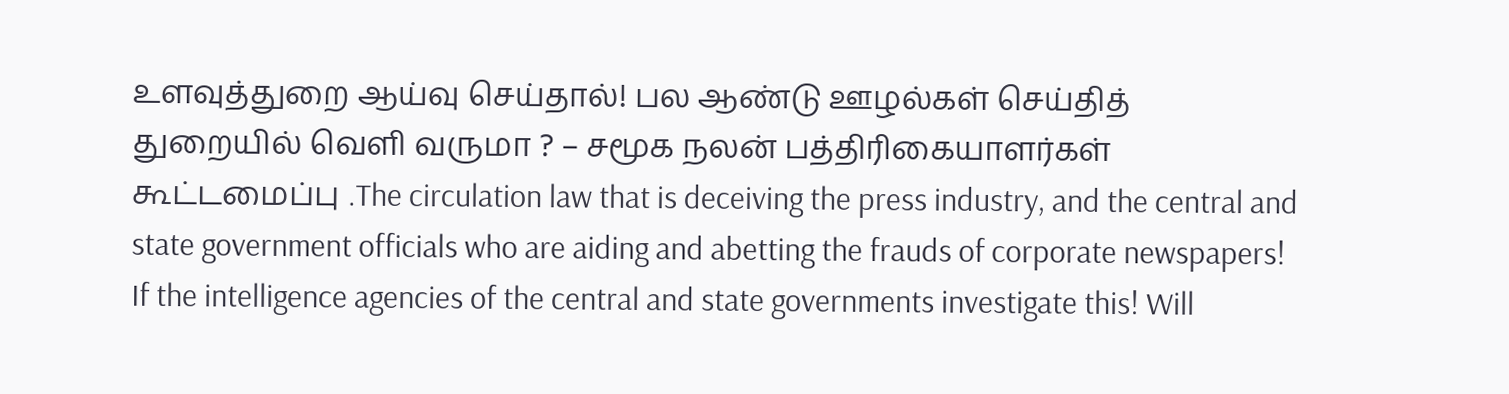உளவுத்துறை ஆய்வு செய்தால்! பல ஆண்டு ஊழல்கள் செய்தித் துறையில் வெளி வருமா ? – சமூக நலன் பத்திரிகையாளர்கள் கூட்டமைப்பு .The circulation law that is deceiving the press industry, and the central and state government officials who are aiding and abetting the frauds of corporate newspapers! If the intelligence agencies of the central and state governments investigate this! Will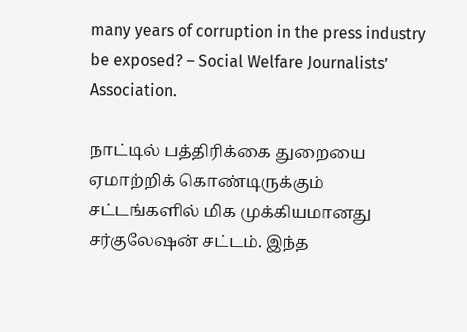many years of corruption in the press industry be exposed? – Social Welfare Journalists’ Association.

நாட்டில் பத்திரிக்கை துறையை ஏமாற்றிக் கொண்டிருக்கும் சட்டங்களில் மிக முக்கியமானது சர்குலேஷன் சட்டம். இந்த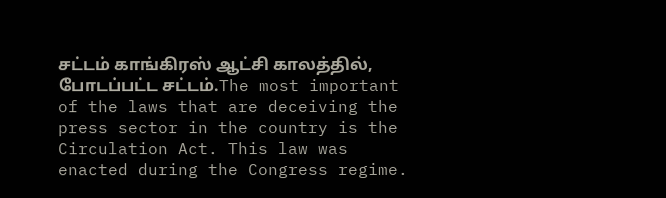சட்டம் காங்கிரஸ் ஆட்சி காலத்தில், போடப்பட்ட சட்டம்.The most important of the laws that are deceiving the press sector in the country is the Circulation Act. This law was enacted during the Congress regime.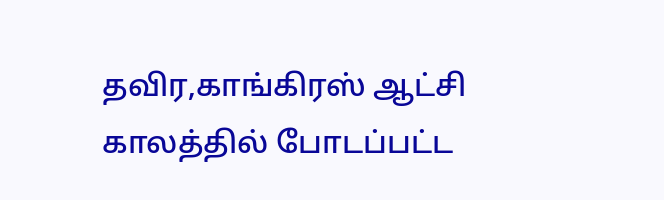தவிர,காங்கிரஸ் ஆட்சி காலத்தில் போடப்பட்ட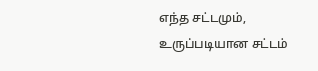எந்த சட்டமும், உருப்படியான சட்டம்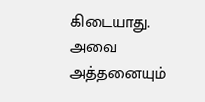கிடையாது. அவை அத்தனையும்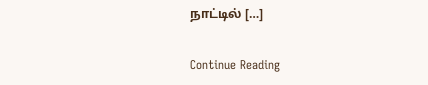நாட்டில் […]

Continue Reading